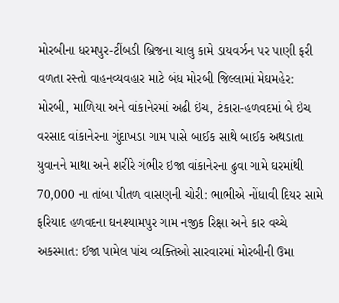મોરબીના ધરમપુર-ટીંબડી બ્રિજના ચાલુ કામે ડાયવર્ઝન પર પાણી ફરી વળતા રસ્તો વાહનવ્યવહાર માટે બંધ મોરબી જિલ્લામાં મેઘમહેર: મોરબી, માળિયા અને વાંકાનેરમાં અઢી ઇંચ, ટંકારા-હળવદમાં બે ઇંચ વરસાદ વાંકાનેરના ગુંદાખડા ગામ પાસે બાઈક સાથે બાઈક અથડાતા યુવાનને માથા અને શરીરે ગંભીર ઇજા વાંકાનેરના ઢુવા ગામે ઘરમાંથી 70,000 ના તાંબા પીતળ વાસણની ચોરી: ભાભીએ નોંધાવી દિયર સામે ફરિયાદ હળવદના ઘનશ્યામપુર ગામ નજીક રિક્ષા અને કાર વચ્ચે અકસ્માત: ઈજા પામેલ પાંચ વ્યક્તિઓ સારવારમાં મોરબીની ઉમા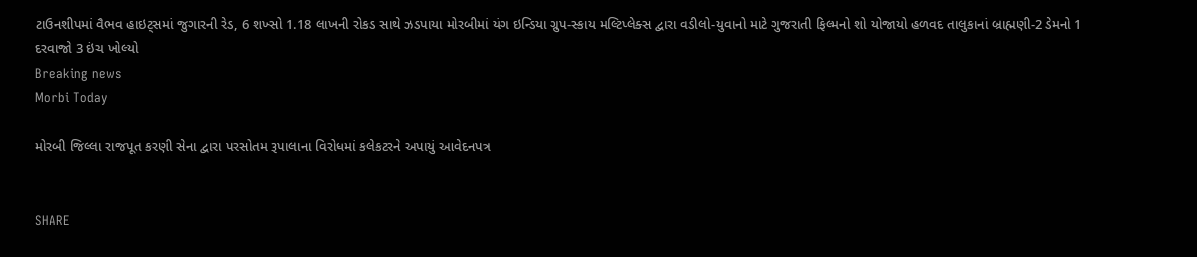ટાઉનશીપમાં વૈભવ હાઇટ્સમાં જુગારની રેડ, 6 શખ્સો 1.18 લાખની રોકડ સાથે ઝડપાયા મોરબીમાં યંગ ઇન્ડિયા ગ્રુપ-સ્કાય મલ્ટિપ્લેક્સ દ્વારા વડીલો-યુવાનો માટે ગુજરાતી ફિલ્મનો શો યોજાયો હળવદ તાલુકાનાં બ્રાહ્મણી-2 ડેમનો 1 દરવાજો 3 ઇંચ ખોલ્યો
Breaking news
Morbi Today

મોરબી જિલ્લા રાજપૂત કરણી સેના દ્વારા પરસોતમ રૂપાલાના વિરોધમાં કલેકટરને અપાયું આવેદનપત્ર


SHARE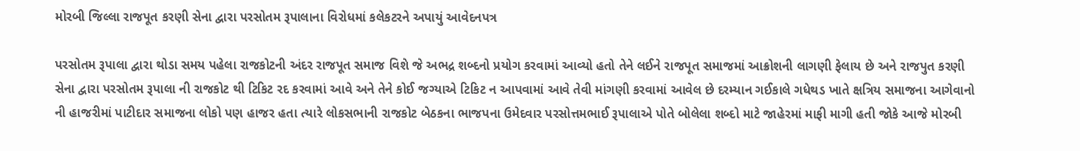મોરબી જિલ્લા રાજપૂત કરણી સેના દ્વારા પરસોતમ રૂપાલાના વિરોધમાં કલેકટરને અપાયું આવેદનપત્ર

પરસોતમ રૂપાલા દ્વારા થોડા સમય પહેલા રાજકોટની અંદર રાજપૂત સમાજ વિશે જે અભદ્ર શબ્દનો પ્રયોગ કરવામાં આવ્યો હતો તેને લઈને રાજપૂત સમાજમાં આક્રોશની લાગણી ફેલાય છે અને રાજપુત કરણી સેના દ્વારા પરસોતમ રૂપાલા ની રાજકોટ થી ટિકિટ રદ કરવામાં આવે અને તેને કોઈ જગ્યાએ ટિકિટ ન આપવામાં આવે તેવી માંગણી કરવામાં આવેલ છે દરમ્યાન ગઈકાલે ગધેથડ ખાતે ક્ષત્રિય સમાજના આગેવાનો ની હાજરીમાં પાટીદાર સમાજના લોકો પણ હાજર હતા ત્યારે લોકસભાની રાજકોટ બેઠકના ભાજપના ઉમેદવાર પરસોત્તમભાઈ રૂપાલાએ પોતે બોલેલા શબ્દો માટે જાહેરમાં માફી માગી હતી જોકે આજે મોરબી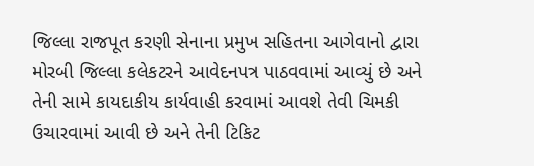જિલ્લા રાજપૂત કરણી સેનાના પ્રમુખ સહિતના આગેવાનો દ્વારા મોરબી જિલ્લા કલેકટરને આવેદનપત્ર પાઠવવામાં આવ્યું છે અને તેની સામે કાયદાકીય કાર્યવાહી કરવામાં આવશે તેવી ચિમકી ઉચારવામાં આવી છે અને તેની ટિકિટ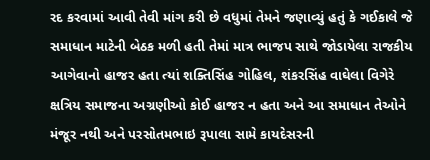રદ કરવામાં આવી તેવી માંગ કરી છે વધુમાં તેમને જણાવ્યું હતું કે ગઈકાલે જે સમાધાન માટેની બેઠક મળી હતી તેમાં માત્ર ભાજપ સાથે જોડાયેલા રાજકીય આગેવાનો હાજર હતા ત્યાં શક્તિસિંહ ગોહિલ, શંકરસિંહ વાઘેલા વિગેરે ક્ષત્રિય સમાજના અગ્રણીઓ કોઈ હાજર ન હતા અને આ સમાધાન તેઓને મંજૂર નથી અને પરસોતમભાઇ રૂપાલા સામે કાયદેસરની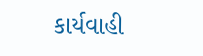કાર્યવાહી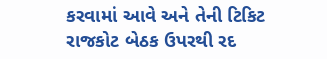કરવામાં આવે અને તેની ટિકિટ રાજકોટ બેઠક ઉપરથી રદ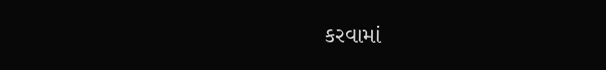કરવામાં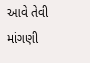આવે તેવી માંગણી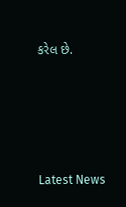કરેલ છે.






Latest News